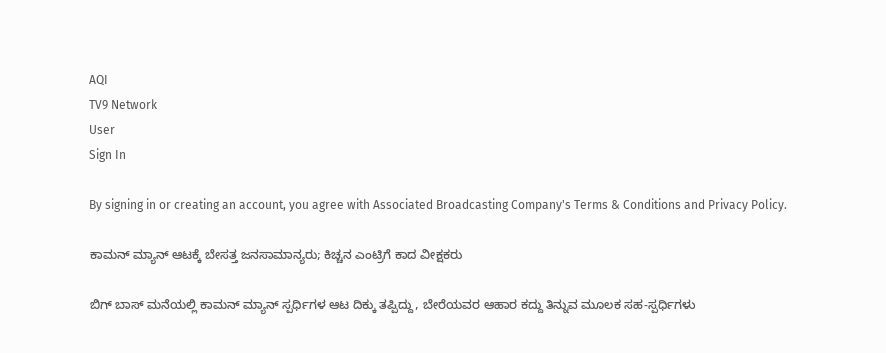AQI
TV9 Network
User
Sign In

By signing in or creating an account, you agree with Associated Broadcasting Company's Terms & Conditions and Privacy Policy.

ಕಾಮನ್ ಮ್ಯಾನ್ ಆಟಕ್ಕೆ ಬೇಸತ್ತ ಜನಸಾಮಾನ್ಯರು; ಕಿಚ್ಚನ ಎಂಟ್ರಿಗೆ ಕಾದ ವೀಕ್ಷಕರು

ಬಿಗ್ ಬಾಸ್ ಮನೆಯಲ್ಲಿ ಕಾಮನ್ ಮ್ಯಾನ್ ಸ್ಪರ್ಧಿಗಳ ಆಟ ದಿಕ್ಕು ತಪ್ಪಿದ್ದು, ಬೇರೆಯವರ ಆಹಾರ ಕದ್ದು ತಿನ್ನುವ ಮೂಲಕ ಸಹ-ಸ್ಪರ್ಧಿಗಳು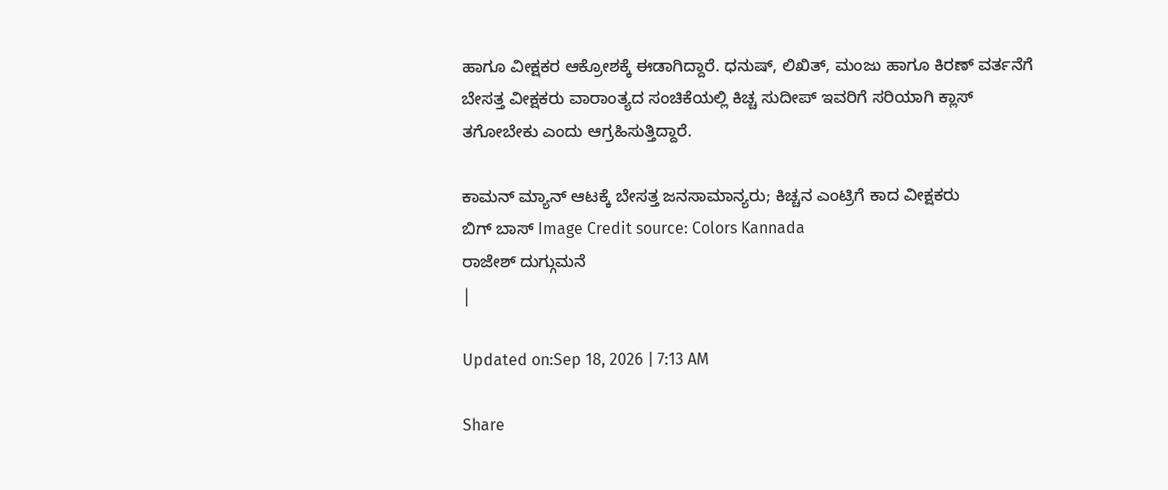ಹಾಗೂ ವೀಕ್ಷಕರ ಆಕ್ರೋಶಕ್ಕೆ ಈಡಾಗಿದ್ದಾರೆ. ಧನುಷ್, ಲಿಖಿತ್, ಮಂಜು ಹಾಗೂ ಕಿರಣ್ ವರ್ತನೆಗೆ ಬೇಸತ್ತ ವೀಕ್ಷಕರು ವಾರಾಂತ್ಯದ ಸಂಚಿಕೆಯಲ್ಲಿ ಕಿಚ್ಚ ಸುದೀಪ್ ಇವರಿಗೆ ಸರಿಯಾಗಿ ಕ್ಲಾಸ್ ತಗೋಬೇಕು ಎಂದು ಆಗ್ರಹಿಸುತ್ತಿದ್ದಾರೆ.

ಕಾಮನ್ ಮ್ಯಾನ್ ಆಟಕ್ಕೆ ಬೇಸತ್ತ ಜನಸಾಮಾನ್ಯರು; ಕಿಚ್ಚನ ಎಂಟ್ರಿಗೆ ಕಾದ ವೀಕ್ಷಕರು
ಬಿಗ್ ಬಾಸ್ Image Credit source: Colors Kannada
ರಾಜೇಶ್ ದುಗ್ಗುಮನೆ
|

Updated on:Sep 18, 2026 | 7:13 AM

Share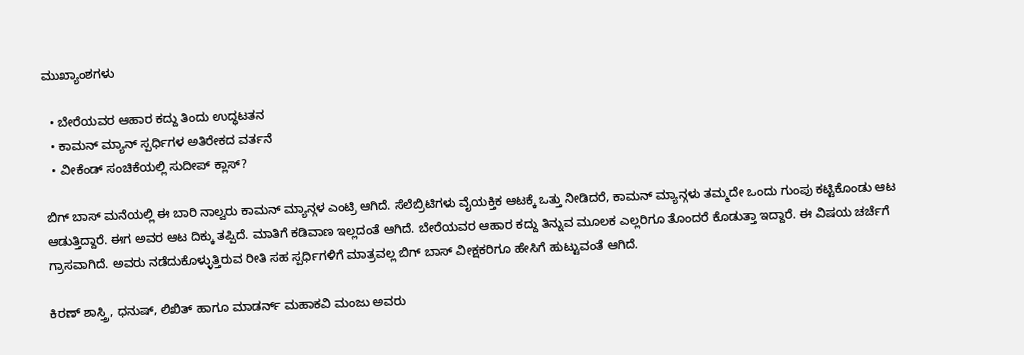ಮುಖ್ಯಾಂಶಗಳು

  • ಬೇರೆಯವರ ಆಹಾರ ಕದ್ದು ತಿಂದು ಉದ್ಧಟತನ
  • ಕಾಮನ್ ಮ್ಯಾನ್ ಸ್ಪರ್ಧಿಗಳ ಅತಿರೇಕದ ವರ್ತನೆ
  • ವೀಕೆಂಡ್ ಸಂಚಿಕೆಯಲ್ಲಿ ಸುದೀಪ್ ಕ್ಲಾಸ್?

ಬಿಗ್ ಬಾಸ್ ಮನೆಯಲ್ಲಿ ಈ ಬಾರಿ ನಾಲ್ವರು ಕಾಮನ್ ಮ್ಯಾನ್ಗಳ ಎಂಟ್ರಿ ಆಗಿದೆ. ಸೆಲೆಬ್ರಿಟಿಗಳು ವೈಯಕ್ತಿಕ ಆಟಕ್ಕೆ ಒತ್ತು ನೀಡಿದರೆ, ಕಾಮನ್ ಮ್ಯಾನ್ಗಳು ತಮ್ಮದೇ ಒಂದು ಗುಂಪು ಕಟ್ಟಿಕೊಂಡು ಆಟ ಆಡುತ್ತಿದ್ದಾರೆ. ಈಗ ಅವರ ಆಟ ದಿಕ್ಕು ತಪ್ಪಿದೆ. ಮಾತಿಗೆ ಕಡಿವಾಣ ಇಲ್ಲದಂತೆ ಆಗಿದೆ. ಬೇರೆಯವರ ಆಹಾರ ಕದ್ದು ತಿನ್ನುವ ಮೂಲಕ ಎಲ್ಲರಿಗೂ ತೊಂದರೆ ಕೊಡುತ್ತಾ ಇದ್ದಾರೆ. ಈ ವಿಷಯ ಚರ್ಚೆಗೆ ಗ್ರಾಸವಾಗಿದೆ. ಅವರು ನಡೆದುಕೊಳ್ಳುತ್ತಿರುವ ರೀತಿ ಸಹ ಸ್ಪರ್ಧಿಗಳಿಗೆ ಮಾತ್ರವಲ್ಲ ಬಿಗ್ ಬಾಸ್ ವೀಕ್ಷಕರಿಗೂ ಹೇಸಿಗೆ ಹುಟ್ಟುವಂತೆ ಆಗಿದೆ.

ಕಿರಣ್ ಶಾಸ್ತ್ರಿ, ಧನುಷ್, ಲಿಖಿತ್ ಹಾಗೂ ಮಾಡರ್ನ್ ಮಹಾಕವಿ ಮಂಜು ಅವರು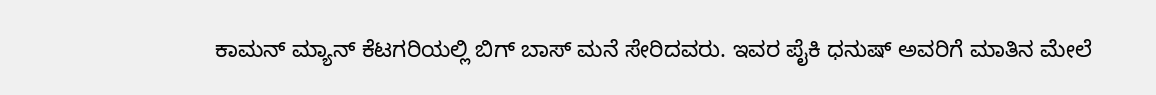ಕಾಮನ್ ಮ್ಯಾನ್ ಕೆಟಗರಿಯಲ್ಲಿ ಬಿಗ್ ಬಾಸ್ ಮನೆ ಸೇರಿದವರು. ಇವರ ಪೈಕಿ ಧನುಷ್ ಅವರಿಗೆ ಮಾತಿನ ಮೇಲೆ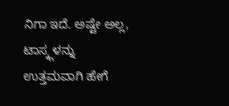ನಿಗಾ ಇದೆ. ಅಷ್ಟೇ ಅಲ್ಲ, ಟಾಸ್ಕ್ಗಳನ್ನು ಉತ್ತಮವಾಗಿ ಹೇಗೆ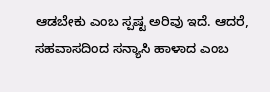ಆಡಬೇಕು ಎಂಬ ಸ್ಪಷ್ಟ ಅರಿವು ಇದೆ. ಆದರೆ, ಸಹವಾಸದಿಂದ ಸನ್ಯಾಸಿ ಹಾಳಾದ ಎಂಬ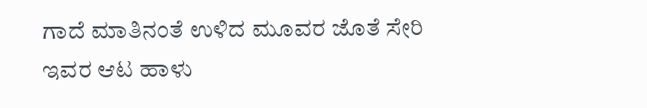ಗಾದೆ ಮಾತಿನಂತೆ ಉಳಿದ ಮೂವರ ಜೊತೆ ಸೇರಿ ಇವರ ಆಟ ಹಾಳು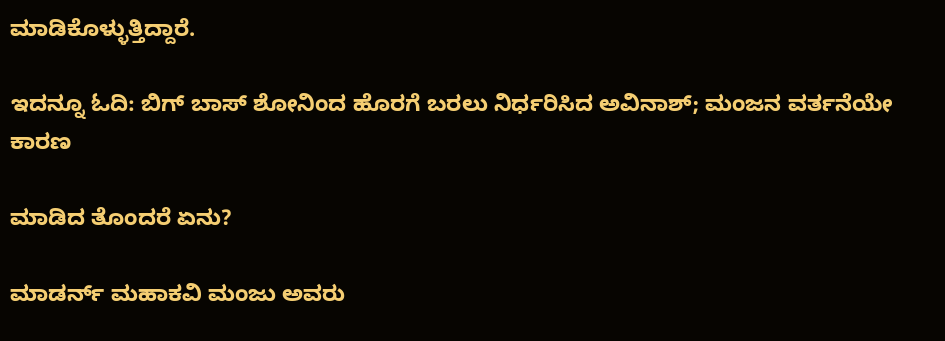ಮಾಡಿಕೊಳ್ಳುತ್ತಿದ್ದಾರೆ.

ಇದನ್ನೂ ಓದಿ: ಬಿಗ್ ಬಾಸ್ ಶೋನಿಂದ ಹೊರಗೆ ಬರಲು ನಿರ್ಧರಿಸಿದ ಅವಿನಾಶ್; ಮಂಜನ ವರ್ತನೆಯೇ ಕಾರಣ

ಮಾಡಿದ ತೊಂದರೆ ಏನು?

ಮಾಡರ್ನ್ ಮಹಾಕವಿ ಮಂಜು ಅವರು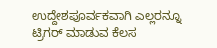ಉದ್ದೇಶಪೂರ್ವಕವಾಗಿ ಎಲ್ಲರನ್ನೂ ಟ್ರಿಗರ್ ಮಾಡುವ ಕೆಲಸ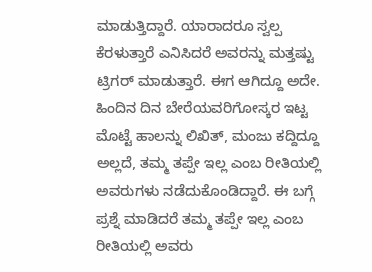ಮಾಡುತ್ತಿದ್ದಾರೆ. ಯಾರಾದರೂ ಸ್ವಲ್ಪ ಕೆರಳುತ್ತಾರೆ ಎನಿಸಿದರೆ ಅವರನ್ನು ಮತ್ತಷ್ಟು ಟ್ರಿಗರ್ ಮಾಡುತ್ತಾರೆ. ಈಗ ಆಗಿದ್ದೂ ಅದೇ. ಹಿಂದಿನ ದಿನ ಬೇರೆಯವರಿಗೋಸ್ಕರ ಇಟ್ಟ ಮೊಟ್ಟೆ ಹಾಲನ್ನು ಲಿಖಿತ್, ಮಂಜು ಕದ್ದಿದ್ದೂ ಅಲ್ಲದೆ, ತಮ್ಮ ತಪ್ಪೇ ಇಲ್ಲ ಎಂಬ ರೀತಿಯಲ್ಲಿ ಅವರುಗಳು ನಡೆದುಕೊಂಡಿದ್ದಾರೆ. ಈ ಬಗ್ಗೆ ಪ್ರಶ್ನೆ ಮಾಡಿದರೆ ತಮ್ಮ ತಪ್ಪೇ ಇಲ್ಲ ಎಂಬ ರೀತಿಯಲ್ಲಿ ಅವರು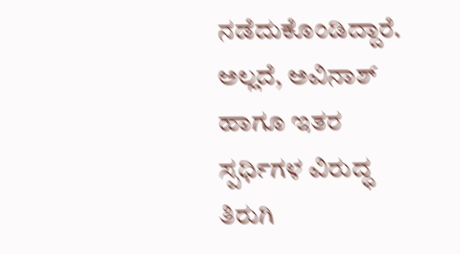ನಡೆದುಕೊಂಡಿದ್ದಾರೆ. ಅಲ್ಲದೆ, ಅವಿನಾಶ್ ಹಾಗೂ ಇತರ ಸ್ಪರ್ಧಿಗಳ ವಿರುದ್ಧ ತಿರುಗಿ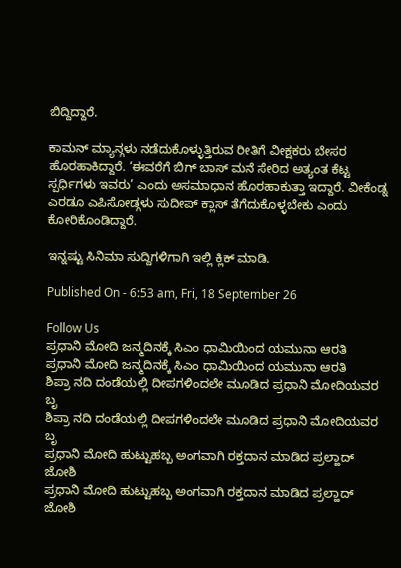ಬಿದ್ದಿದ್ದಾರೆ.

ಕಾಮನ್ ಮ್ಯಾನ್ಗಳು ನಡೆದುಕೊಳ್ಳುತ್ತಿರುವ ರೀತಿಗೆ ವೀಕ್ಷಕರು ಬೇಸರ ಹೊರಹಾಕಿದ್ದಾರೆ. ‘ಈವರೆಗೆ ಬಿಗ್ ಬಾಸ್ ಮನೆ ಸೇರಿದ ಅತ್ಯಂತ ಕೆಟ್ಟ ಸ್ಪರ್ಧಿಗಳು ಇವರು’ ಎಂದು ಅಸಮಾಧಾನ ಹೊರಹಾಕುತ್ತಾ ಇದ್ದಾರೆ. ವೀಕೆಂಡ್ನ ಎರಡೂ ಎಪಿಸೋಡ್ಗಳು ಸುದೀಪ್ ಕ್ಲಾಸ್ ತೆಗೆದುಕೊಳ್ಳಬೇಕು ಎಂದು ಕೋರಿಕೊಂಡಿದ್ದಾರೆ.

ಇನ್ನಷ್ಟು ಸಿನಿಮಾ ಸುದ್ದಿಗಳಿಗಾಗಿ ಇಲ್ಲಿ ಕ್ಲಿಕ್ ಮಾಡಿ.

Published On - 6:53 am, Fri, 18 September 26

Follow Us
ಪ್ರಧಾನಿ ಮೋದಿ ಜನ್ಮದಿನಕ್ಕೆ ಸಿಎಂ ಧಾಮಿಯಿಂದ ಯಮುನಾ ಆರತಿ
ಪ್ರಧಾನಿ ಮೋದಿ ಜನ್ಮದಿನಕ್ಕೆ ಸಿಎಂ ಧಾಮಿಯಿಂದ ಯಮುನಾ ಆರತಿ
ಶಿಪ್ರಾ ನದಿ ದಂಡೆಯಲ್ಲಿ ದೀಪಗಳಿಂದಲೇ ಮೂಡಿದ ಪ್ರಧಾನಿ ಮೋದಿಯವರ ಬೃ
ಶಿಪ್ರಾ ನದಿ ದಂಡೆಯಲ್ಲಿ ದೀಪಗಳಿಂದಲೇ ಮೂಡಿದ ಪ್ರಧಾನಿ ಮೋದಿಯವರ ಬೃ
ಪ್ರಧಾನಿ ಮೋದಿ ಹುಟ್ಟುಹಬ್ಬ ಅಂಗವಾಗಿ ರಕ್ತದಾನ ಮಾಡಿದ ಪ್ರಲ್ಹಾದ್ ಜೋಶಿ
ಪ್ರಧಾನಿ ಮೋದಿ ಹುಟ್ಟುಹಬ್ಬ ಅಂಗವಾಗಿ ರಕ್ತದಾನ ಮಾಡಿದ ಪ್ರಲ್ಹಾದ್ ಜೋಶಿ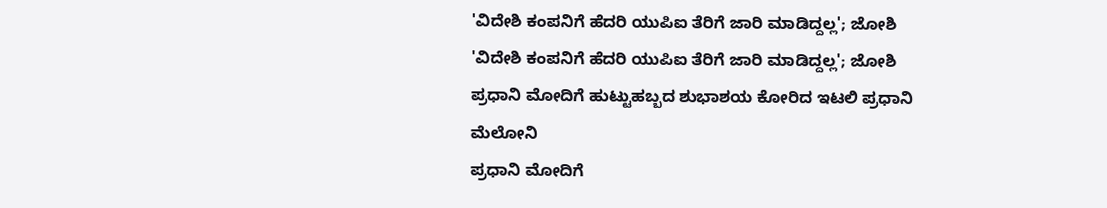'ವಿದೇಶಿ ಕಂಪನಿಗೆ ಹೆದರಿ ಯುಪಿಐ ತೆರಿಗೆ ಜಾರಿ ಮಾಡಿದ್ದಲ್ಲ'; ಜೋಶಿ
'ವಿದೇಶಿ ಕಂಪನಿಗೆ ಹೆದರಿ ಯುಪಿಐ ತೆರಿಗೆ ಜಾರಿ ಮಾಡಿದ್ದಲ್ಲ'; ಜೋಶಿ
ಪ್ರಧಾನಿ ಮೋದಿಗೆ ಹುಟ್ಟುಹಬ್ಬದ ಶುಭಾಶಯ ಕೋರಿದ ಇಟಲಿ ಪ್ರಧಾನಿ ಮೆಲೋನಿ
ಪ್ರಧಾನಿ ಮೋದಿಗೆ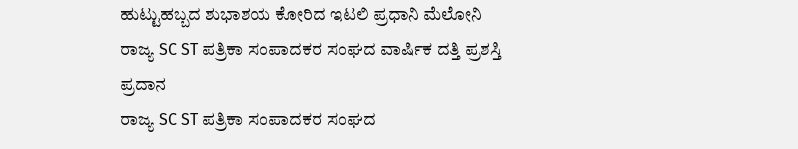ಹುಟ್ಟುಹಬ್ಬದ ಶುಭಾಶಯ ಕೋರಿದ ಇಟಲಿ ಪ್ರಧಾನಿ ಮೆಲೋನಿ
ರಾಜ್ಯ SC ST ಪತ್ರಿಕಾ ಸಂಪಾದಕರ ಸಂಘದ ವಾರ್ಷಿಕ ದತ್ತಿ ಪ್ರಶಸ್ತಿ ಪ್ರದಾನ
ರಾಜ್ಯ SC ST ಪತ್ರಿಕಾ ಸಂಪಾದಕರ ಸಂಘದ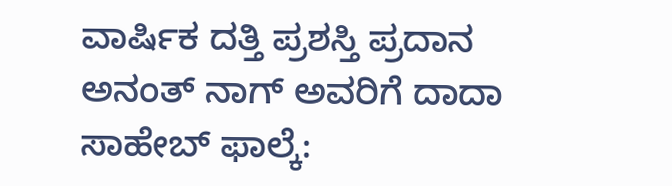ವಾರ್ಷಿಕ ದತ್ತಿ ಪ್ರಶಸ್ತಿ ಪ್ರದಾನ
ಅನಂತ್ ನಾಗ್ ಅವರಿಗೆ ದಾದಾ ಸಾಹೇಬ್ ಫಾಲ್ಕೆ: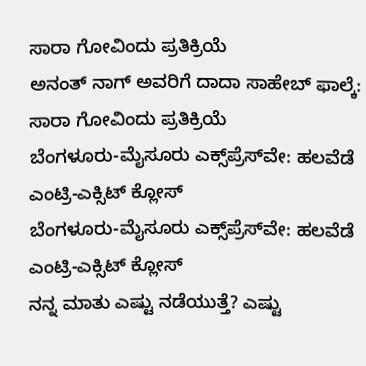ಸಾರಾ ಗೋವಿಂದು ಪ್ರತಿಕ್ರಿಯೆ
ಅನಂತ್ ನಾಗ್ ಅವರಿಗೆ ದಾದಾ ಸಾಹೇಬ್ ಫಾಲ್ಕೆ: ಸಾರಾ ಗೋವಿಂದು ಪ್ರತಿಕ್ರಿಯೆ
ಬೆಂಗಳೂರು-ಮೈಸೂರು ಎಕ್ಸ್‌ಪ್ರೆಸ್‌ವೇ: ಹಲವೆಡೆ ಎಂಟ್ರಿ-ಎಕ್ಸಿಟ್ ಕ್ಲೋಸ್
ಬೆಂಗಳೂರು-ಮೈಸೂರು ಎಕ್ಸ್‌ಪ್ರೆಸ್‌ವೇ: ಹಲವೆಡೆ ಎಂಟ್ರಿ-ಎಕ್ಸಿಟ್ ಕ್ಲೋಸ್
ನನ್ನ ಮಾತು ಎಷ್ಟು ನಡೆಯುತ್ತೆ? ಎಷ್ಟು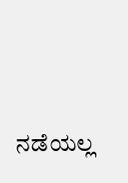ನಡೆಯಲ್ಲ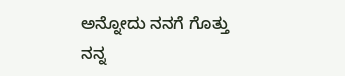ಅನ್ನೋದು ನನಗೆ ಗೊತ್ತು
ನನ್ನ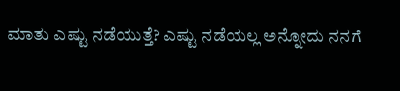ಮಾತು ಎಷ್ಟು ನಡೆಯುತ್ತೆ? ಎಷ್ಟು ನಡೆಯಲ್ಲ ಅನ್ನೋದು ನನಗೆ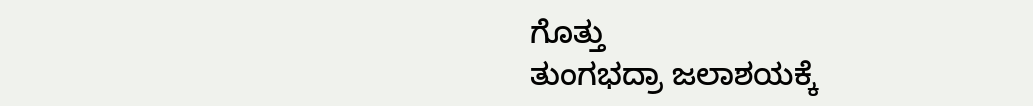ಗೊತ್ತು
ತುಂಗಭದ್ರಾ ಜಲಾಶಯಕ್ಕೆ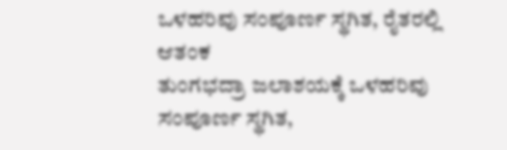ಒಳಹರಿವು ಸಂಪೂರ್ಣ ಸ್ಥಗಿತ, ರೈತರಲ್ಲಿ ಆತಂಕ
ತುಂಗಭದ್ರಾ ಜಲಾಶಯಕ್ಕೆ ಒಳಹರಿವು ಸಂಪೂರ್ಣ ಸ್ಥಗಿತ,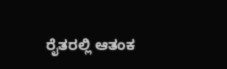ರೈತರಲ್ಲಿ ಆತಂಕ